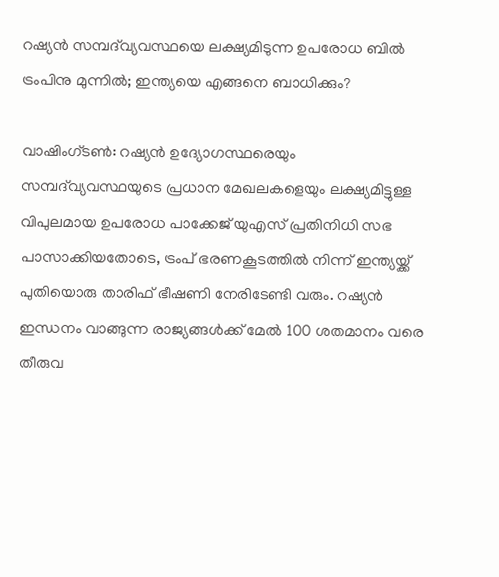റഷ്യൻ സമ്പദ്‌വ്യവസ്ഥയെ ലക്ഷ്യമിടുന്ന ഉപരോധ ബിൽ ട്രംപിനു മുന്നിൽ; ഇന്ത്യയെ എങ്ങനെ ബാധിക്കും?

വാഷിംഗ്ടൺ: റഷ്യൻ ഉദ്യോഗസ്ഥരെയും സമ്പദ്‌വ്യവസ്ഥയുടെ പ്രധാന മേഖലകളെയും ലക്ഷ്യമിട്ടുള്ള വിപുലമായ ഉപരോധ പാക്കേജ് യുഎസ് പ്രതിനിധി സഭ പാസാക്കിയതോടെ, ട്രംപ് ഭരണകൂടത്തിൽ നിന്ന് ഇന്ത്യയ്ക്ക് പുതിയൊരു താരിഫ് ഭീഷണി നേരിടേണ്ടി വരും. റഷ്യൻ ഇന്ധനം വാങ്ങുന്ന രാജ്യങ്ങൾക്ക് മേൽ 100 ശതമാനം വരെ തീരുവ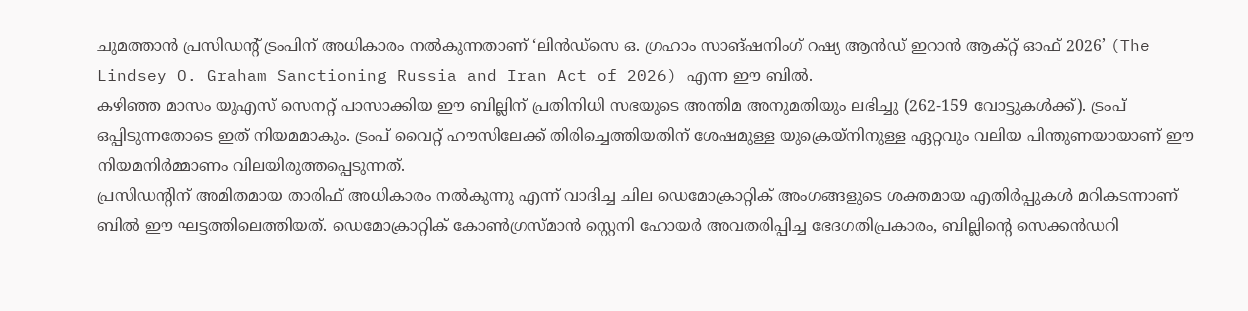ചുമത്താൻ പ്രസിഡന്റ് ട്രംപിന് അധികാരം നൽകുന്നതാണ് ‘ലിൻഡ്സെ ഒ. ഗ്രഹാം സാങ്ഷനിംഗ് റഷ്യ ആൻഡ് ഇറാൻ ആക്റ്റ് ഓഫ് 2026’ (The Lindsey O. Graham Sanctioning Russia and Iran Act of 2026) എന്ന ഈ ബിൽ.
കഴിഞ്ഞ മാസം യുഎസ് സെനറ്റ് പാസാക്കിയ ഈ ബില്ലിന് പ്രതിനിധി സഭയുടെ അന്തിമ അനുമതിയും ലഭിച്ചു (262-159 വോട്ടുകൾക്ക്). ട്രംപ് ഒപ്പിടുന്നതോടെ ഇത് നിയമമാകും. ട്രംപ് വൈറ്റ് ഹൗസിലേക്ക് തിരിച്ചെത്തിയതിന് ശേഷമുള്ള യുക്രെയ്നിനുള്ള ഏറ്റവും വലിയ പിന്തുണയായാണ് ഈ നിയമനിർമ്മാണം വിലയിരുത്തപ്പെടുന്നത്.
പ്രസിഡന്റിന് അമിതമായ താരിഫ് അധികാരം നൽകുന്നു എന്ന് വാദിച്ച ചില ഡെമോക്രാറ്റിക് അംഗങ്ങളുടെ ശക്തമായ എതിർപ്പുകൾ മറികടന്നാണ് ബിൽ ഈ ഘട്ടത്തിലെത്തിയത്. ഡെമോക്രാറ്റിക് കോൺഗ്രസ്മാൻ സ്റ്റെനി ഹോയർ അവതരിപ്പിച്ച ഭേദഗതിപ്രകാരം, ബില്ലിന്റെ സെക്കൻഡറി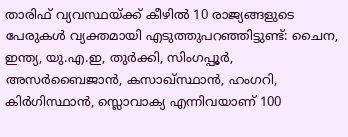താരിഫ് വ്യവസ്ഥയ്ക്ക് കീഴിൽ 10 രാജ്യങ്ങളുടെ പേരുകൾ വ്യക്തമായി എടുത്തുപറഞ്ഞിട്ടുണ്ട്: ചൈന, ഇന്ത്യ, യു.എ.ഇ, തുർക്കി, സിംഗപ്പൂർ, അസർബൈജാൻ, കസാഖ്സ്ഥാൻ, ഹംഗറി, കിർഗിസ്ഥാൻ, സ്ലൊവാക്യ എന്നിവയാണ് 100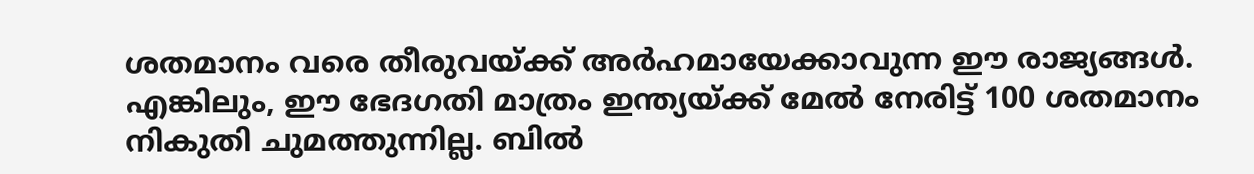ശതമാനം വരെ തീരുവയ്ക്ക് അർഹമായേക്കാവുന്ന ഈ രാജ്യങ്ങൾ.
എങ്കിലും, ഈ ഭേദഗതി മാത്രം ഇന്ത്യയ്ക്ക് മേൽ നേരിട്ട് 100 ശതമാനം നികുതി ചുമത്തുന്നില്ല. ബിൽ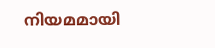നിയമമായി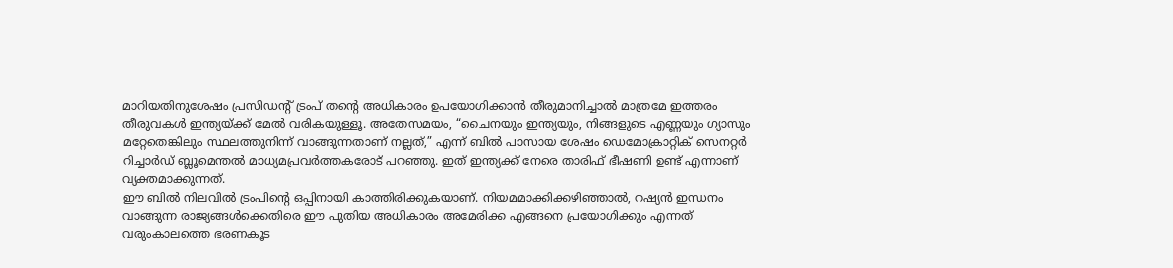മാറിയതിനുശേഷം പ്രസിഡന്റ് ട്രംപ് തന്റെ അധികാരം ഉപയോഗിക്കാൻ തീരുമാനിച്ചാൽ മാത്രമേ ഇത്തരം തീരുവകൾ ഇന്ത്യയ്ക്ക് മേൽ വരികയുള്ളൂ. അതേസമയം, “ചൈനയും ഇന്ത്യയും, നിങ്ങളുടെ എണ്ണയും ഗ്യാസും മറ്റേതെങ്കിലും സ്ഥലത്തുനിന്ന് വാങ്ങുന്നതാണ് നല്ലത്,” എന്ന് ബിൽ പാസായ ശേഷം ഡെമോക്രാറ്റിക് സെനറ്റർ റിച്ചാർഡ് ബ്ലൂമെന്തൽ മാധ്യമപ്രവർത്തകരോട് പറഞ്ഞു. ഇത് ഇന്ത്യക്ക് നേരെ താരിഫ് ഭീഷണി ഉണ്ട് എന്നാണ് വ്യക്തമാക്കുന്നത്.
ഈ ബിൽ നിലവിൽ ട്രംപിന്റെ ഒപ്പിനായി കാത്തിരിക്കുകയാണ്. നിയമമാക്കിക്കഴിഞ്ഞാൽ, റഷ്യൻ ഇന്ധനം വാങ്ങുന്ന രാജ്യങ്ങൾക്കെതിരെ ഈ പുതിയ അധികാരം അമേരിക്ക എങ്ങനെ പ്രയോഗിക്കും എന്നത് വരുംകാലത്തെ ഭരണകൂട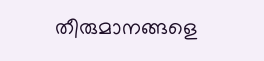തീരുമാനങ്ങളെ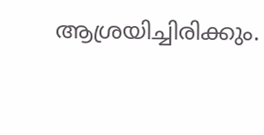ആശ്രയിച്ചിരിക്കും.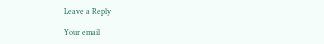Leave a Reply

Your email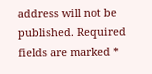address will not be published. Required fields are marked *